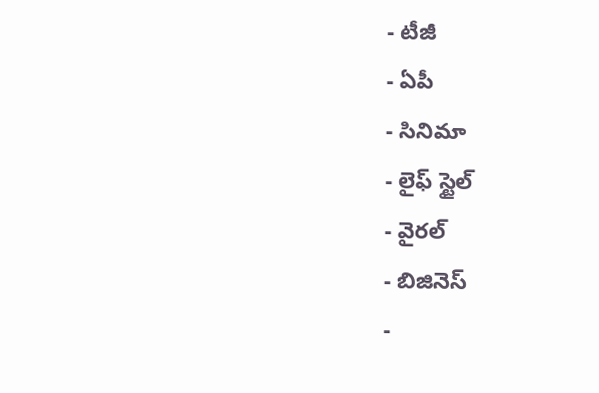- టీజీ
- ఏపీ
- సినిమా
- లైఫ్ స్టైల్
- వైరల్
- బిజినెస్
-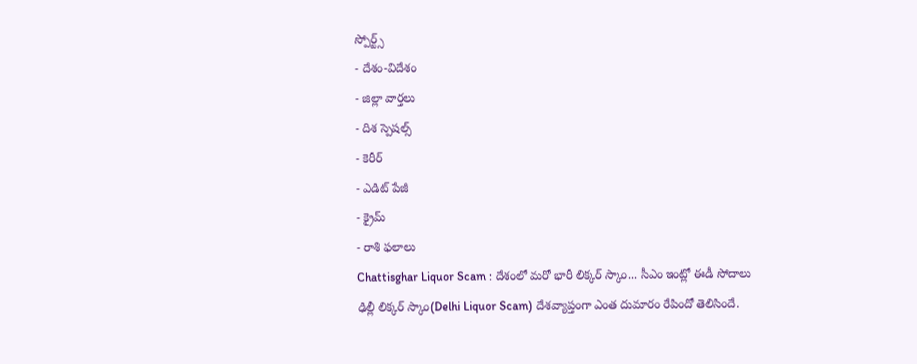స్పోర్ట్స్
- దేశం-విదేశం
- జిల్లా వార్తలు
- దిశ స్పెషల్స్
- కెరీర్
- ఎడిట్ పేజీ
- క్రైమ్
- రాశి ఫలాలు
Chattisghar Liquor Scam : దేశంలో మరో భారీ లిక్కర్ స్కాం... సీఎం ఇంట్లో ఈడీ సోదాలు
ఢిల్లీ లిక్కర్ స్కాం(Delhi Liquor Scam) దేశవ్యాప్తంగా ఎంత దుమారం రేపిందో తెలిసిందే.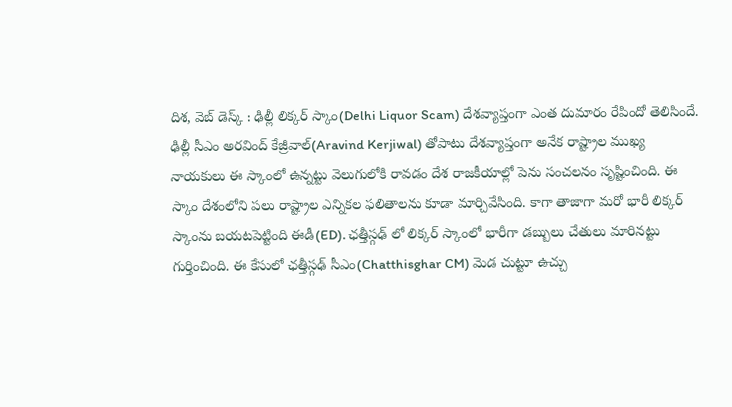దిశ, వెబ్ డెస్క్ : ఢిల్లీ లిక్కర్ స్కాం(Delhi Liquor Scam) దేశవ్యాప్తంగా ఎంత దుమారం రేపిందో తెలిసిందే. ఢిల్లీ సీఎం అరవింద్ కేజ్రీవాల్(Aravind Kerjiwal) తోపాటు దేశవ్యాప్తంగా అనేక రాష్ట్రాల ముఖ్య నాయకులు ఈ స్కాంలో ఉన్నట్టు వెలుగులోకి రావడం దేశ రాజకీయాల్లో పెను సంచలనం సృష్టించింది. ఈ స్కాం దేశంలోని పలు రాష్ట్రాల ఎన్నికల ఫలితాలను కూడా మార్చివేసింది. కాగా తాజాగా మరో భారీ లిక్కర్ స్కాంను బయటపెట్టింది ఈడీ(ED). ఛత్తీస్గఢ్ లో లిక్కర్ స్కాంలో భారీగా డబ్బులు చేతులు మారినట్టు గుర్తించింది. ఈ కేసులో ఛత్తీస్గఢ్ సీఎం(Chatthisghar CM) మెడ చుట్టూ ఉచ్చు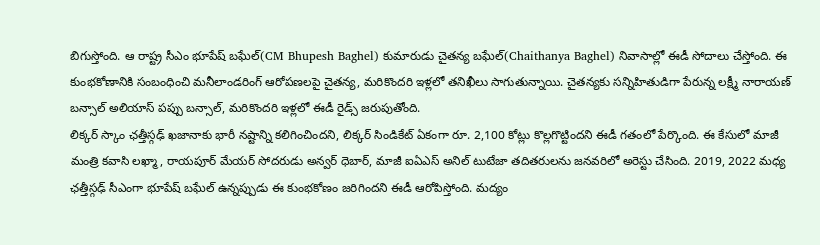బిగుస్తోంది. ఆ రాష్ట్ర సీఎం భూపేష్ బఘేల్(CM Bhupesh Baghel) కుమారుడు చైతన్య బఘేల్(Chaithanya Baghel) నివాసాల్లో ఈడీ సోదాలు చేస్తోంది. ఈ కుంభకోణానికి సంబంధించి మనీలాండరింగ్ ఆరోపణలపై చైతన్య, మరికొందరి ఇళ్లలో తనిఖీలు సాగుతున్నాయి. చైతన్యకు సన్నిహితుడిగా పేరున్న లక్ష్మీ నారాయణ్ బన్సాల్ అలియాస్ పప్పు బన్సాల్, మరికొందరి ఇళ్లలో ఈడీ రైడ్స్ జరుపుతోంది.
లిక్కర్ స్కాం ఛత్తీస్గఢ్ ఖజానాకు భారీ నష్టాన్ని కలిగించిందని, లిక్కర్ సిండికేట్ ఏకంగా రూ. 2,100 కోట్లు కొల్లగొట్టిందని ఈడీ గతంలో పేర్కొంది. ఈ కేసులో మాజీ మంత్రి కవాసి లఖ్మా, రాయపూర్ మేయర్ సోదరుడు అన్వర్ ధెబార్, మాజీ ఐఏఎస్ అనిల్ టుటేజా తదితరులను జనవరిలో అరెస్టు చేసింది. 2019, 2022 మధ్య ఛత్తీస్గఢ్ సీఎంగా భూపేష్ బఘేల్ ఉన్నప్పుడు ఈ కుంభకోణం జరిగిందని ఈడీ ఆరోపిస్తోంది. మద్యం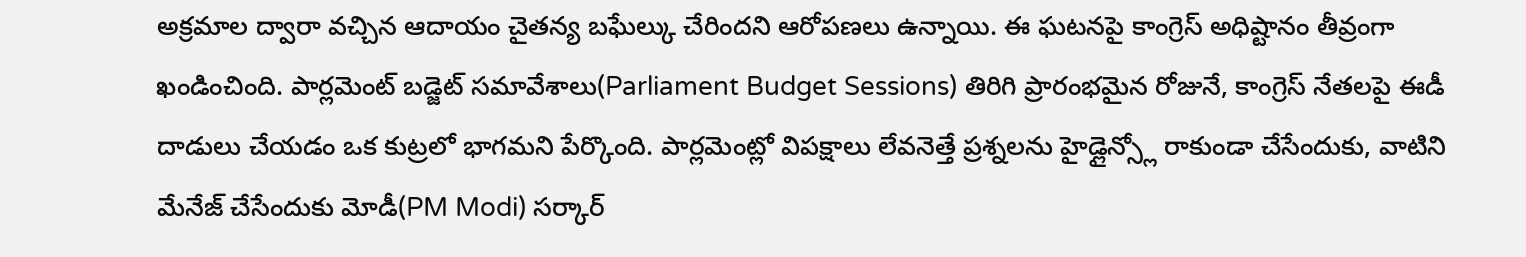అక్రమాల ద్వారా వచ్చిన ఆదాయం చైతన్య బఘేల్కు చేరిందని ఆరోపణలు ఉన్నాయి. ఈ ఘటనపై కాంగ్రెస్ అధిష్టానం తీవ్రంగా ఖండించింది. పార్లమెంట్ బడ్జెట్ సమావేశాలు(Parliament Budget Sessions) తిరిగి ప్రారంభమైన రోజునే, కాంగ్రెస్ నేతలపై ఈడీ దాడులు చేయడం ఒక కుట్రలో భాగమని పేర్కొంది. పార్లమెంట్లో విపక్షాలు లేవనెత్తే ప్రశ్నలను హైడ్లైన్స్లో రాకుండా చేసేందుకు, వాటిని మేనేజ్ చేసేందుకు మోడీ(PM Modi) సర్కార్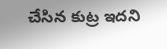చేసిన కుట్ర ఇదని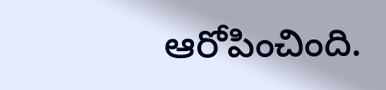ఆరోపించింది.